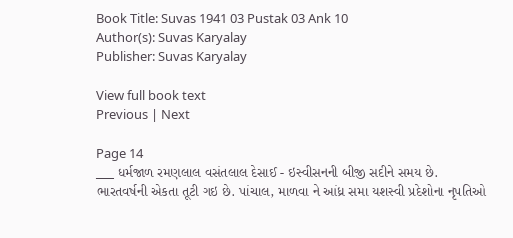Book Title: Suvas 1941 03 Pustak 03 Ank 10
Author(s): Suvas Karyalay
Publisher: Suvas Karyalay

View full book text
Previous | Next

Page 14
___ ધર્મજાળ રમણલાલ વસંતલાલ દેસાઈ - ઇસ્વીસનની બીજી સદીને સમય છે. ભારતવર્ષની એકતા તૂટી ગઇ છે. પાંચાલ, માળવા ને આંધ્ર સમા યશસ્વી પ્રદેશોના નૃપતિઓ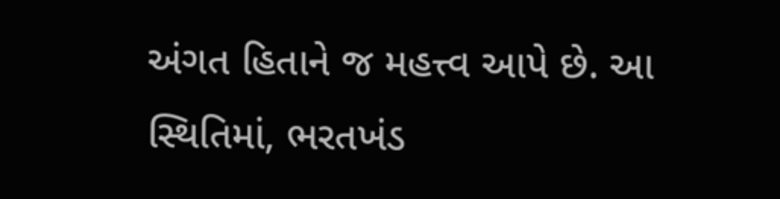અંગત હિતાને જ મહત્ત્વ આપે છે. આ સ્થિતિમાં, ભરતખંડ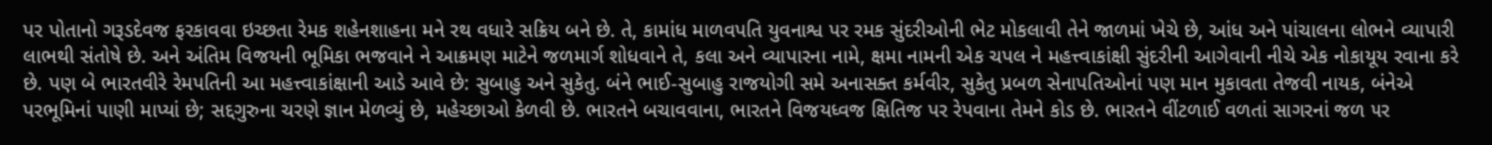પર પોતાનો ગરૂડદેવજ ફરકાવવા ઇચ્છતા રેમક શહેનશાહના મને રથ વધારે સક્રિય બને છે. તે, કામાંધ માળવપતિ યુવનાશ્વ પર રમક સુંદરીઓની ભેટ મોકલાવી તેને જાળમાં ખેચે છે, આંધ અને પાંચાલના લોભને વ્યાપારી લાભથી સંતોષે છે. અને અંતિમ વિજયની ભૂમિકા ભજવાને ને આક્રમણ માટેને જળમાર્ગ શોધવાને તે, કલા અને વ્યાપારના નામે, ક્ષમા નામની એક ચપલ ને મહત્ત્વાકાંક્ષી સુંદરીની આગેવાની નીચે એક નોકાયૂય રવાના કરે છે. પણ બે ભારતવીરે રેમપતિની આ મહત્ત્વાકાંક્ષાની આડે આવે છે: સુબાહુ અને સુકેતુ. બંને ભાઈ-સુબાહુ રાજયોગી સમે અનાસક્ત કર્મવીર, સુકેતુ પ્રબળ સેનાપતિઓનાં પણ માન મુકાવતા તેજવી નાયક, બંનેએ પરભૂમિનાં પાણી માપ્યાં છે; સદ્દગુરુના ચરણે જ્ઞાન મેળવ્યું છે, મહેચ્છાઓ કેળવી છે. ભારતને બચાવવાના, ભારતને વિજયધ્વજ ક્ષિતિજ પર રેપવાના તેમને કોડ છે. ભારતને વીંટળાઈ વળતાં સાગરનાં જળ ૫ર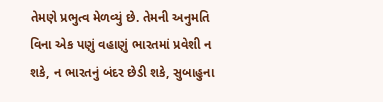તેમણે પ્રભુત્વ મેળવ્યું છે. તેમની અનુમતિ વિના એક પણું વહાણું ભારતમાં પ્રવેશી ન શકે, ન ભારતનું બંદર છેડી શકે, સુબાહુના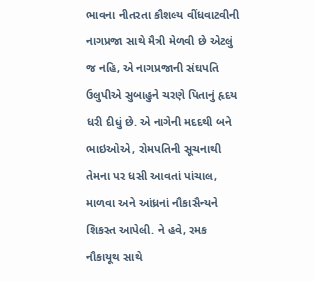ભાવના નીતરતા કૌશલ્ય વીંધવાટવીની નાગપ્રજા સાથે મૈત્રી મેળવી છે એટલું જ નહિ, એ નાગપ્રજાની સંઘપતિ ઉલુપીએ સુબાહુને ચરણે પિતાનું હૃદય ધરી દીધું છે. એ નાગેની મદદથી બને ભાઇઓએ, રોમપતિની સૂચનાથી તેમના પર ધસી આવતાં પાંચાલ, માળવા અને આંધ્રનાં નૌકાસૈન્યને શિકસ્ત આપેલી. ને હવે, રમક નૌકાયૂથ સાથે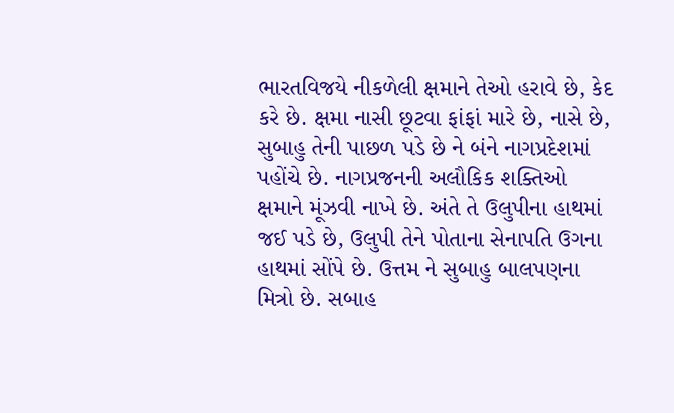ભારતવિજયે નીકળેલી ક્ષમાને તેઓ હરાવે છે, કેદ કરે છે. ક્ષમા નાસી છૂટવા ફાંફાં મારે છે, નાસે છે, સુબાહુ તેની પાછળ પડે છે ને બંને નાગપ્રદેશમાં પહોંચે છે. નાગપ્રજનની અલૌકિક શક્તિઓ ક્ષમાને મૂંઝવી નાખે છે. અંતે તે ઉલુપીના હાથમાં જઈ પડે છે, ઉલુપી તેને પોતાના સેનાપતિ ઉગના હાથમાં સોંપે છે. ઉત્તમ ને સુબાહુ બાલપણના મિત્રો છે. સબાહ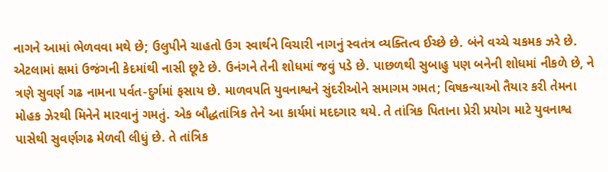નાગને આમાં ભેળવવા મથે છે; ઉલુપીને ચાહતો ઉગ સ્વાર્થને વિચારી નાગનું સ્વતંત્ર વ્યક્તિત્વ ઈચ્છે છે. બંને વચ્ચે ચકમક ઝરે છે. એટલામાં ક્ષમાં ઉજંગની કેદમાંથી નાસી છૂટે છે. ઉનંગને તેની શોધમાં જવું પડે છે. પાછળથી સુબાહુ પણ બનેની શોધમાં નીકળે છે, ને ત્રણે સુવર્ણ ગઢ નામના પર્વત-દુર્ગમાં ફસાય છે. માળવ૫તિ યુવનાશ્વને સુંદરીઓને સમાગમ ગમત; વિષકન્યાઓ તૈયાર કરી તેમના મોહક ઝેરથી મિનેને મારવાનું ગમતું. એક બૌદ્ધતાંત્રિક તેને આ કાર્યમાં મદદગાર થયે. તે તાંત્રિક પિતાના પ્રેરી પ્રયોગ માટે યુવનાશ્વ પાસેથી સુવર્ણગઢ મેળવી લીધું છે. તે તાંત્રિક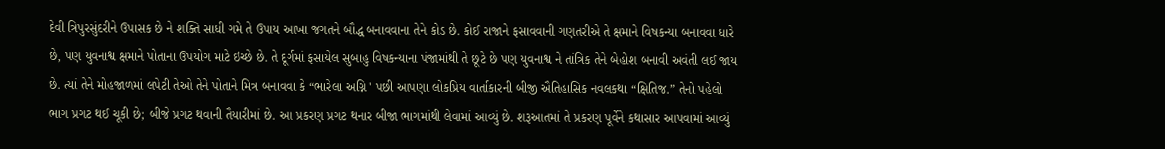દેવી ત્રિપુરસુંદરીને ઉપાસક છે ને શક્તિ સાધી ગમે તે ઉપાય આખા જગતને બૌદ્ધ બનાવવાના તેને કોડ છે. કોઈ રાજાને ફસાવવાની ગણતરીએ તે ક્ષમાને વિષકન્યા બનાવવા ધારે છે, પણ યુવનાશ્વ ક્ષમાને પોતાના ઉપયોગ માટે ઇચ્છે છે. તે દૂર્ગમાં ફસાયેલ સુબાહુ વિષકન્યાના પંજામાંથી તે છૂટે છે પણ યુવનાશ્વ ને તાંત્રિક તેને બેહોશ બનાવી અવંતી લઈ જાય છે. ત્યાં તેને મોહજાળમાં લપેટી તેઓ તેને પોતાને મિત્ર બનાવવા કે “ભારેલા અગ્નિ ' પછી આપણા લોકપ્રિય વાર્તાકારની બીજી ઐતિહાસિક નવલકથા “ક્ષિતિજ.” તેનો પહેલો ભાગ પ્રગટ થઈ ચૂકી છે; બીજે પ્રગટ થવાની તૈયારીમાં છે. આ પ્રકરણ પ્રગટ થનાર બીજા ભાગમાંથી લેવામાં આવ્યું છે. શરૂઆતમાં તે પ્રકરણ પૂર્વેને કથાસાર આપવામાં આવ્યું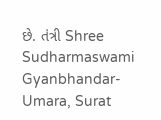છે. તંત્રી Shree Sudharmaswami Gyanbhandar-Umara, Surat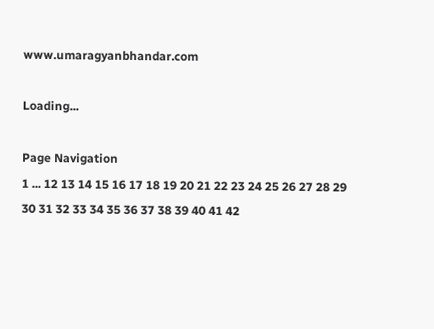www.umaragyanbhandar.com

Loading...

Page Navigation
1 ... 12 13 14 15 16 17 18 19 20 21 22 23 24 25 26 27 28 29 30 31 32 33 34 35 36 37 38 39 40 41 42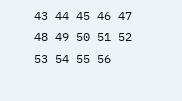43 44 45 46 47 48 49 50 51 52 53 54 55 56